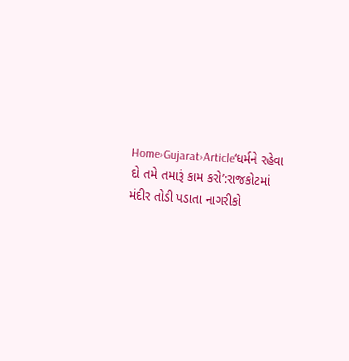Home›Gujarat›Article‘ધર્મને રહેવા દો તમે તમારૂં કામ કરો’:રાજકોટમાં મંદીર તોડી પડાતા નાગરીકો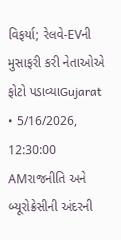વિફર્યા; રેલવે-EVની મુસાફરી કરી નેતાઓએ ફોટો પડાવ્યાGujarat • 5/16/2026, 12:30:00 AMરાજનીતિ અને બ્યૂરોક્રેસીની અંદરની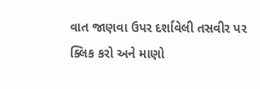વાત જાણવા ઉપર દર્શાવેલી તસવીર પર ક્લિક કરો અને માણો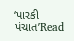‘પારકી પંચાત’Read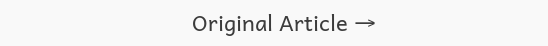Original Article →